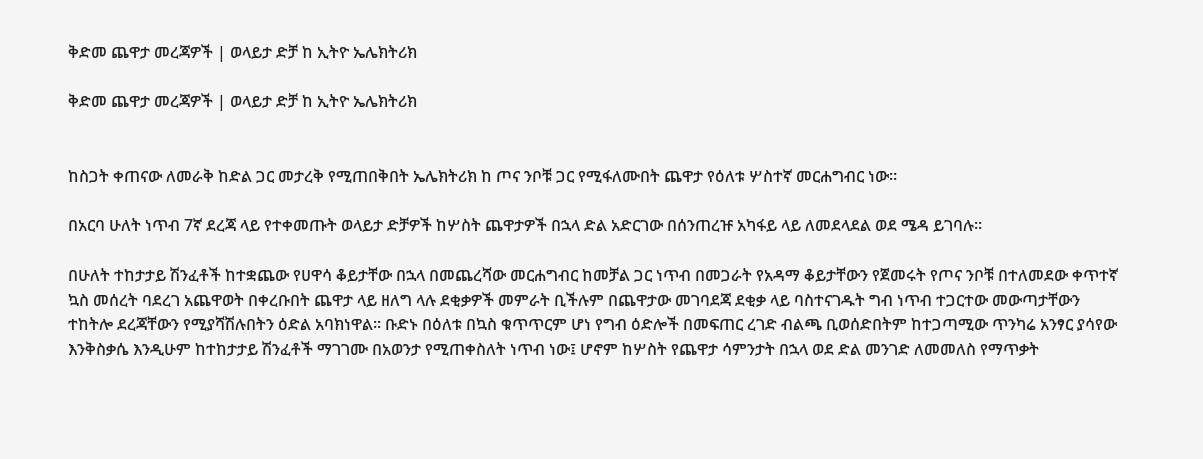ቅድመ ጨዋታ መረጃዎች | ወላይታ ድቻ ከ ኢትዮ ኤሌክትሪክ

ቅድመ ጨዋታ መረጃዎች | ወላይታ ድቻ ከ ኢትዮ ኤሌክትሪክ


ከስጋት ቀጠናው ለመራቅ ከድል ጋር መታረቅ የሚጠበቅበት ኤሌክትሪክ ከ ጦና ንቦቹ ጋር የሚፋለሙበት ጨዋታ የዕለቱ ሦስተኛ መርሐግብር ነው።

በአርባ ሁለት ነጥብ 7ኛ ደረጃ ላይ የተቀመጡት ወላይታ ድቻዎች ከሦስት ጨዋታዎች በኋላ ድል አድርገው በሰንጠረዡ አካፋይ ላይ ለመደላደል ወደ ሜዳ ይገባሉ።

በሁለት ተከታታይ ሽንፈቶች ከተቋጨው የሀዋሳ ቆይታቸው በኋላ በመጨረሻው መርሐግብር ከመቻል ጋር ነጥብ በመጋራት የአዳማ ቆይታቸውን የጀመሩት የጦና ንቦቹ በተለመደው ቀጥተኛ ኳስ መሰረት ባደረገ አጨዋወት በቀረቡበት ጨዋታ ላይ ዘለግ ላሉ ደቂቃዎች መምራት ቢችሉም በጨዋታው መገባደጃ ደቂቃ ላይ ባስተናገዱት ግብ ነጥብ ተጋርተው መውጣታቸውን ተከትሎ ደረጃቸውን የሚያሻሽሉበትን ዕድል አባክነዋል። ቡድኑ በዕለቱ በኳስ ቁጥጥርም ሆነ የግብ ዕድሎች በመፍጠር ረገድ ብልጫ ቢወሰድበትም ከተጋጣሚው ጥንካሬ አንፃር ያሳየው እንቅስቃሴ እንዲሁም ከተከታታይ ሽንፈቶች ማገገሙ በአወንታ የሚጠቀስለት ነጥብ ነው፤ ሆኖም ከሦስት የጨዋታ ሳምንታት በኋላ ወደ ድል መንገድ ለመመለስ የማጥቃት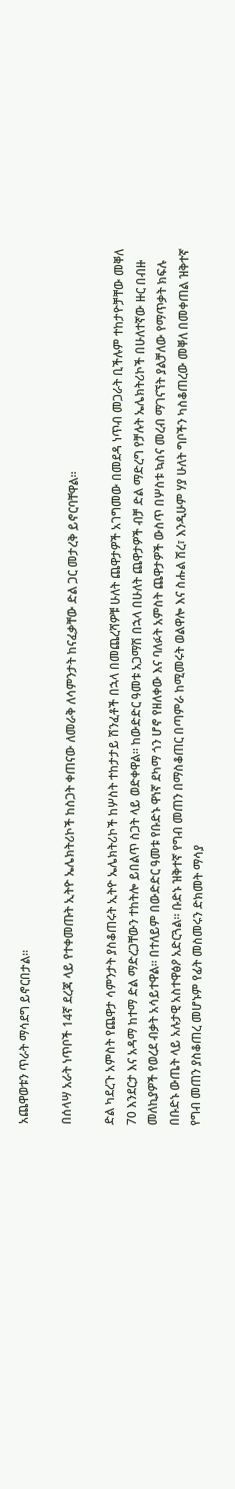አጨዋወቱን ጥራት ማሳደግ ይኖርበታል።

በሰላሣ አራት ነጥቦች 14ኛ ደረጃ ላይ የተቀመጡት ኢትዮ ኤሌክትሪኮች ከስጋት ቀጠናው ለመራቅ ለሳምንታት ከናፈቃቸው ድል ጋር መታረቅ ይኖርባቸዋል።

ድል ካደረጉ አምስት የጨዋታ ሳምንታት ያስቆጠሩት ኢትዮ ኤሌክትሪኮች ከሦስት ተከታታይ ሽንፈቶች በኋላ በመጨረሻዎቹ ሁለት ጨዋታዎች አገግመው በመደዳ ነጥብ መጋራት ቢችሉም ተከታዮቻቸው መቐለ 70 እንደርታ እና አዳማ ከተማ ድል ማድረጋቸውን ተከትሎ ይበልጥ ስጋት ላይ ወድቀዋል። ከውድድር ዓመቱ አጋማሽ በኋላ በሁለት ጨዋታዎች ብቻ ድል ማድረግ የቻሉት ኤሌክትሪኮች በሁለተኛው ዙር በብዙ መለኪያዎች የወረደ ብቃት አሳይተዋል። በተለይም በውድድር ዓመቱ የቡድኑ ዋነኛ ደካማ ጎን ሆኖ የዘለቀው እና ባለፉት አምስት ጨዋታዎች ውስጥ በሦስቱ ኳስና መረብ ማገናኘት ያልቻለው የማጥቃት ክፍሉ በቡድኑ ውጤት ላይ አሉታዊ አስተዋፅዖ አድርጓል። ቡድኑ ዝቅተኛ የግብ መጠን በማስቆጠር በጣምራ ከሚመሩት ወልዋሎ እና ስሑል ሽረ፣ እንዲሁም ሃያ ሁለት ግቦችን ካስቆጠረው መቐለ በመቀጠል ዝቅተኛ የግብ መጠን ያስቆጠረ መሆኑም የፊት መስመሩን ድክመት ማሳያ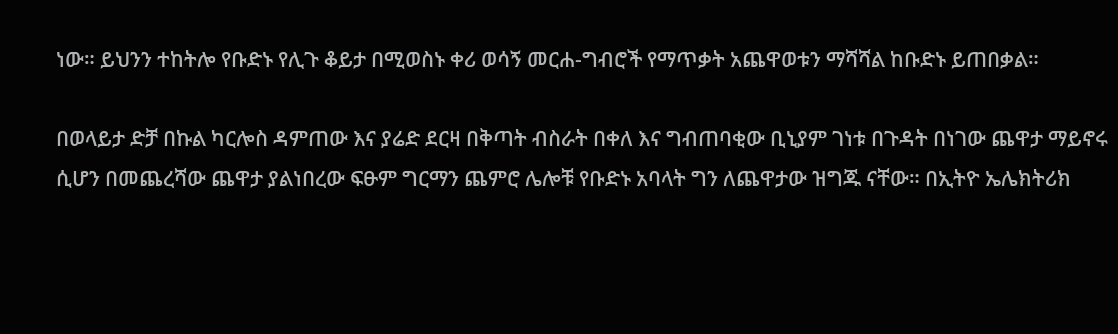ነው። ይህንን ተከትሎ የቡድኑ የሊጉ ቆይታ በሚወስኑ ቀሪ ወሳኝ መርሐ-ግብሮች የማጥቃት አጨዋወቱን ማሻሻል ከቡድኑ ይጠበቃል።

በወላይታ ድቻ በኩል ካርሎስ ዳምጠው እና ያሬድ ደርዛ በቅጣት ብስራት በቀለ እና ግብጠባቂው ቢኒያም ገነቱ በጉዳት በነገው ጨዋታ ማይኖሩ ሲሆን በመጨረሻው ጨዋታ ያልነበረው ፍፁም ግርማን ጨምሮ ሌሎቹ የቡድኑ አባላት ግን ለጨዋታው ዝግጁ ናቸው። በኢትዮ ኤሌክትሪክ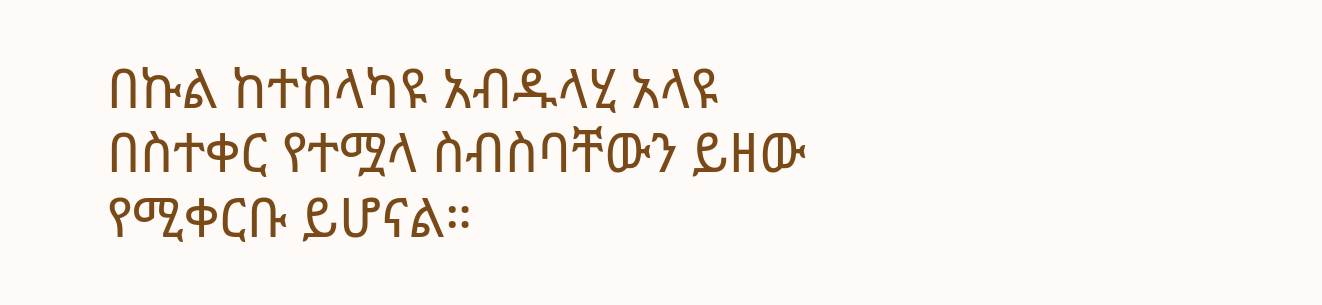በኩል ከተከላካዩ አብዱላሂ አላዩ በስተቀር የተሟላ ስብስባቸውን ይዘው የሚቀርቡ ይሆናል።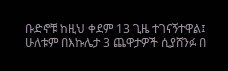ቡድኖቹ ከዚህ ቀደም 13 ጊዜ ተገናኝተዋል፤ ሁለቱም በእኩሌታ 3 ጨዋታዎች ሲያሸንፉ በ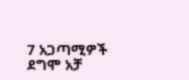7 አጋጣሚዎች ደግሞ አቻ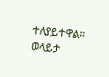ተለያይተዋል። ወላይታ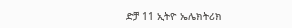ድቻ 11 ኢትዮ ኤሌክትሪክ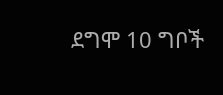ደግሞ 10 ግቦች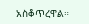አስቆጥረዋል።